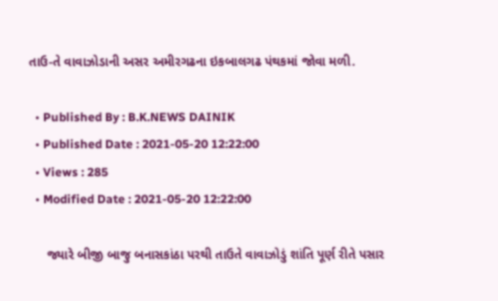તાઉ-તે વાવાઝોડાની અસર અમીરગઢના ઇકબાલગઢ પંથકમાં જોવા મળી.

  • Published By : B.K.NEWS DAINIK
  • Published Date : 2021-05-20 12:22:00
  • Views : 285
  • Modified Date : 2021-05-20 12:22:00

     જ્યારે બીજી બાજુ બનાસકાંઠા પરથી તાઉતે વાવાઝોડું શાંતિ પૂર્ણ રીતે પસાર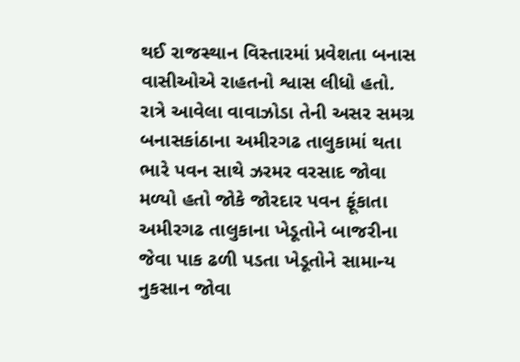થઈ રાજસ્થાન વિસ્તારમાં પ્રવેશતા બનાસ વાસીઓએ રાહતનો શ્વાસ લીધો હતો. રાત્રે આવેલા વાવાઝોડા તેની અસર સમગ્ર બનાસકાંઠાના અમીરગઢ તાલુકામાં થતા ભારે પવન સાથે ઝરમર વરસાદ જોવા મળ્યો હતો જોકે જોરદાર પવન ફૂંકાતા અમીરગઢ તાલુકાના ખેડૂતોને બાજરીના જેવા પાક ઢળી પડતા ખેડૂતોને સામાન્ય નુકસાન જોવા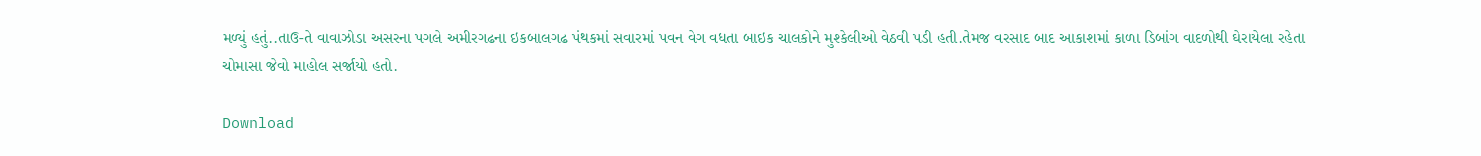મળ્યું હતું..તાઉ-તે વાવાઝોડા અસરના પગલે અમીરગઢના ઇકબાલગઢ પંથકમાં સવારમાં પવન વેગ વધતા બાઇક ચાલકોને મુશ્કેલીઓ વેઠવી પડી હતી.તેમજ વરસાદ બાદ આકાશમાં કાળા ડિબાંગ વાદળોથી ઘેરાયેલા રહેતા ચોમાસા જેવો માહોલ સર્જાયો હતો.

Download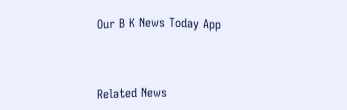Our B K News Today App



Related News